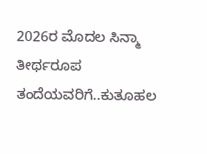2026ರ ಮೊದಲ ಸಿನ್ಮಾ ತೀರ್ಥರೂಪ ತಂದೆಯವರಿಗೆ..ಕುತೂಹಲ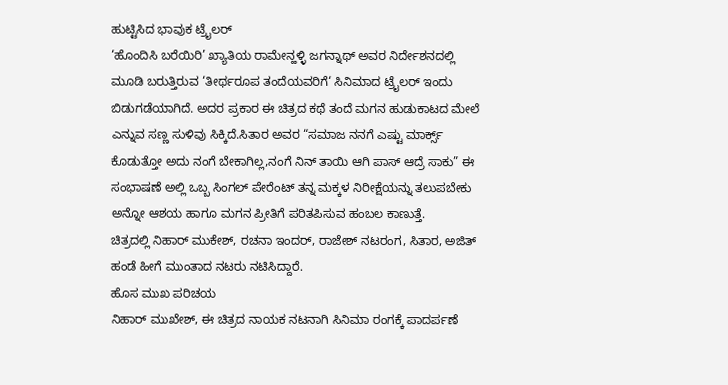ಹುಟ್ಟಿಸಿದ ಭಾವುಕ ಟ್ರೈಲರ್
‘ಹೊಂದಿಸಿ ಬರೆಯಿರಿ’ ಖ್ಯಾತಿಯ ರಾಮೇನ್ಹಳ್ಳಿ ಜಗನ್ನಾಥ್ ಅವರ ನಿರ್ದೇಶನದಲ್ಲಿ ಮೂಡಿ ಬರುತ್ತಿರುವ ‘ತೀರ್ಥರೂಪ ತಂದೆಯವರಿಗೆ‘ ಸಿನಿಮಾದ ಟ್ರೈಲರ್ ಇಂದು ಬಿಡುಗಡೆಯಾಗಿದೆ. ಅದರ ಪ್ರಕಾರ ಈ ಚಿತ್ರದ ಕಥೆ ತಂದೆ ಮಗನ ಹುಡುಕಾಟದ ಮೇಲೆ ಎನ್ನುವ ಸಣ್ಣ ಸುಳಿವು ಸಿಕ್ಕಿದೆ.ಸಿತಾರ ಅವರ “ಸಮಾಜ ನನಗೆ ಎಷ್ಟು ಮಾರ್ಕ್ಸ್ ಕೊಡುತ್ತೋ ಅದು ನಂಗೆ ಬೇಕಾಗಿಲ್ಲ,ನಂಗೆ ನಿನ್ ತಾಯಿ ಆಗಿ ಪಾಸ್ ಆದ್ರೆ ಸಾಕು” ಈ ಸಂಭಾಷಣೆ ಅಲ್ಲಿ ಒಬ್ಬ ಸಿಂಗಲ್ ಪೇರೆಂಟ್ ತನ್ನ ಮಕ್ಕಳ ನಿರೀಕ್ಷೆಯನ್ನು ತಲುಪಬೇಕು ಅನ್ನೋ ಆಶಯ ಹಾಗೂ ಮಗನ ಪ್ರೀತಿಗೆ ಪರಿತಪಿಸುವ ಹಂಬಲ ಕಾಣುತ್ತೆ.
ಚಿತ್ರದಲ್ಲಿ ನಿಹಾರ್ ಮುಕೇಶ್, ರಚನಾ ಇಂದರ್, ರಾಜೇಶ್ ನಟರಂಗ, ಸಿತಾರ, ಅಜಿತ್ ಹಂಡೆ ಹೀಗೆ ಮುಂತಾದ ನಟರು ನಟಿಸಿದ್ದಾರೆ.
ಹೊಸ ಮುಖ ಪರಿಚಯ
ನಿಹಾರ್ ಮುಖೇಶ್, ಈ ಚಿತ್ರದ ನಾಯಕ ನಟನಾಗಿ ಸಿನಿಮಾ ರಂಗಕ್ಕೆ ಪಾದರ್ಪಣೆ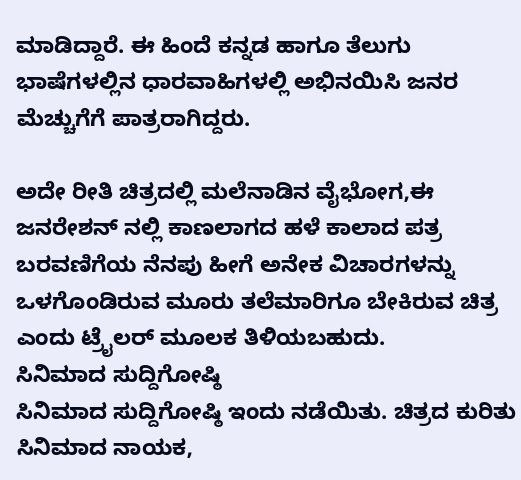ಮಾಡಿದ್ದಾರೆ. ಈ ಹಿಂದೆ ಕನ್ನಡ ಹಾಗೂ ತೆಲುಗು ಭಾಷೆಗಳಲ್ಲಿನ ಧಾರವಾಹಿಗಳಲ್ಲಿ ಅಭಿನಯಿಸಿ ಜನರ ಮೆಚ್ಚುಗೆಗೆ ಪಾತ್ರರಾಗಿದ್ದರು.

ಅದೇ ರೀತಿ ಚಿತ್ರದಲ್ಲಿ ಮಲೆನಾಡಿನ ವೈಭೋಗ,ಈ ಜನರೇಶನ್ ನಲ್ಲಿ ಕಾಣಲಾಗದ ಹಳೆ ಕಾಲಾದ ಪತ್ರ ಬರವಣಿಗೆಯ ನೆನಪು ಹೀಗೆ ಅನೇಕ ವಿಚಾರಗಳನ್ನು ಒಳಗೊಂಡಿರುವ ಮೂರು ತಲೆಮಾರಿಗೂ ಬೇಕಿರುವ ಚಿತ್ರ ಎಂದು ಟ್ರೈಲರ್ ಮೂಲಕ ತಿಳಿಯಬಹುದು.
ಸಿನಿಮಾದ ಸುದ್ದಿಗೋಷ್ಠಿ
ಸಿನಿಮಾದ ಸುದ್ದಿಗೋಷ್ಠಿ ಇಂದು ನಡೆಯಿತು. ಚಿತ್ರದ ಕುರಿತು ಸಿನಿಮಾದ ನಾಯಕ,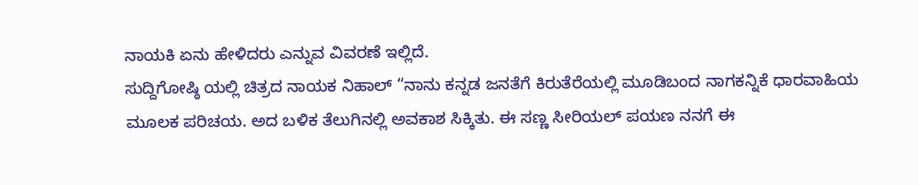ನಾಯಕಿ ಏನು ಹೇಳಿದರು ಎನ್ನುವ ವಿವರಣೆ ಇಲ್ಲಿದೆ.
ಸುದ್ದಿಗೋಷ್ಠಿ ಯಲ್ಲಿ ಚಿತ್ರದ ನಾಯಕ ನಿಹಾಲ್ “ನಾನು ಕನ್ನಡ ಜನತೆಗೆ ಕಿರುತೆರೆಯಲ್ಲಿ ಮೂಡಿಬಂದ ನಾಗಕನ್ನಿಕೆ ಧಾರವಾಹಿಯ ಮೂಲಕ ಪರಿಚಯ. ಅದ ಬಳಿಕ ತೆಲುಗಿನಲ್ಲಿ ಅವಕಾಶ ಸಿಕ್ಕಿತು. ಈ ಸಣ್ಣ ಸೀರಿಯಲ್ ಪಯಣ ನನಗೆ ಈ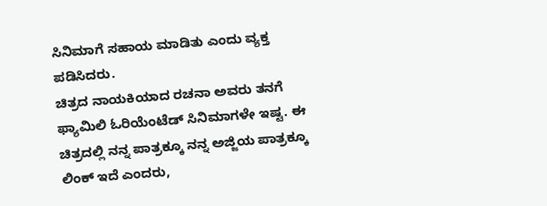ಸಿನಿಮಾಗೆ ಸಹಾಯ ಮಾಡಿತು ಎಂದು ವ್ಯಕ್ತ ಪಡಿಸಿದರು.
ಚಿತ್ರದ ನಾಯಕಿಯಾದ ರಚನಾ ಅವರು ತನಗೆ ಫ್ಯಾಮಿಲಿ ಓರಿಯೆಂಟೆಡ್ ಸಿನಿಮಾಗಳೇ ಇಷ್ಟ. ಈ ಚಿತ್ರದಲ್ಲಿ ನನ್ನ ಪಾತ್ರಕ್ಕೂ ನನ್ನ ಅಜ್ಜಿಯ ಪಾತ್ರಕ್ಕೂ ಲಿಂಕ್ ಇದೆ ಎಂದರು,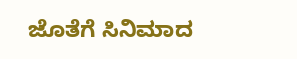ಜೊತೆಗೆ ಸಿನಿಮಾದ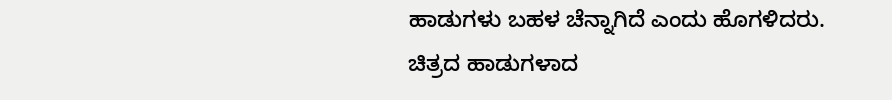ಹಾಡುಗಳು ಬಹಳ ಚೆನ್ನಾಗಿದೆ ಎಂದು ಹೊಗಳಿದರು.
ಚಿತ್ರದ ಹಾಡುಗಳಾದ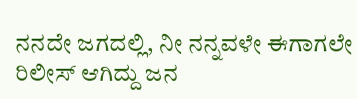ನನದೇ ಜಗದಲ್ಲಿ, ನೀ ನನ್ನವಳೇ ಈಗಾಗಲೇ ರಿಲೀಸ್ ಆಗಿದ್ದು ಜನ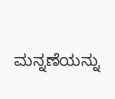ಮನ್ನಣೆಯನ್ನು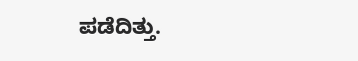ಪಡೆದಿತ್ತು.